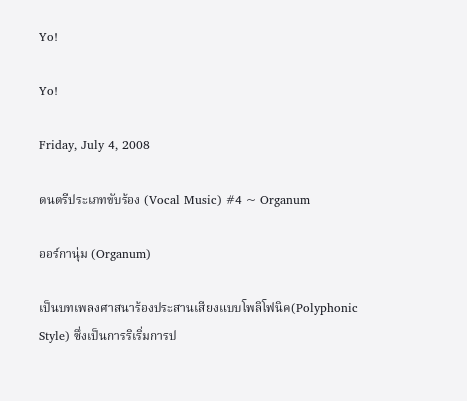Yo!

Yo!

Friday, July 4, 2008

ดนตรีประเภทขับร้อง (Vocal Music) #4 ~ Organum

ออร์กานุ่ม (Organum)

เป็นบทเพลงศาสนาร้องประสานเสียงแบบโพลิโฟนิค(Polyphonic Style) ซึ่งเป็นการริเริ่มการป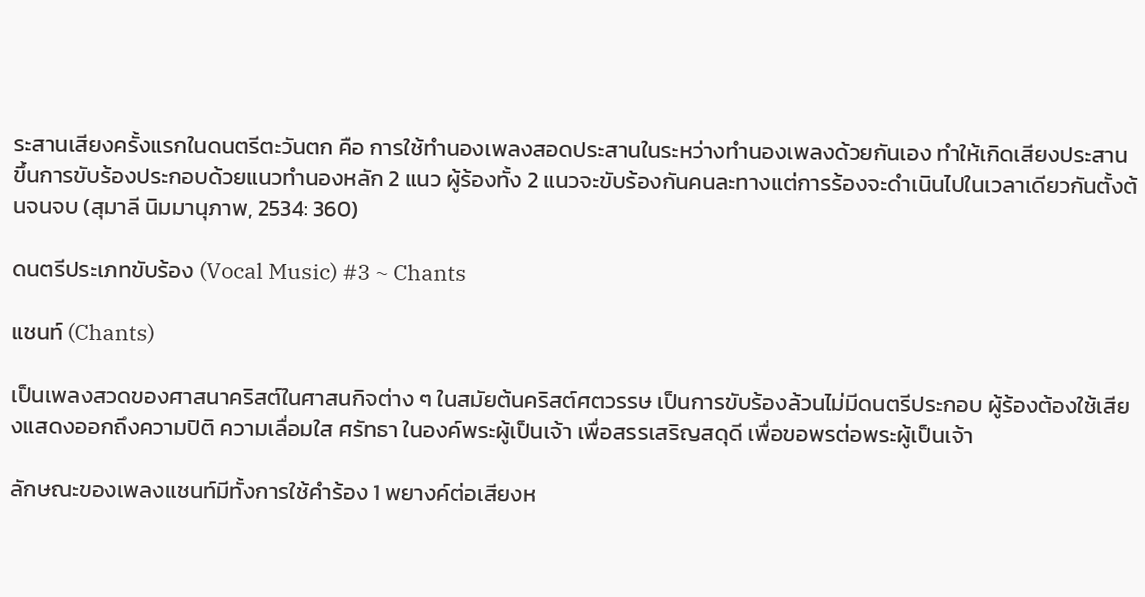ระสานเสียงครั้งแรกในดนตรีตะวันตก คือ การใช้ทำนองเพลงสอดประสานในระหว่างทำนองเพลงด้วยกันเอง ทำให้เกิดเสียงประสานขึ้นการขับร้องประกอบด้วยแนวทำนองหลัก 2 แนว ผู้ร้องทั้ง 2 แนวจะขับร้องกันคนละทางแต่การร้องจะดำเนินไปในเวลาเดียวกันตั้งต้นจนจบ (สุมาลี นิมมานุภาพ, 2534: 360)

ดนตรีประเภทขับร้อง (Vocal Music) #3 ~ Chants

แชนท์ (Chants)

เป็นเพลงสวดของศาสนาคริสต์ในศาสนกิจต่าง ๆ ในสมัยต้นคริสต์ศตวรรษ เป็นการขับร้องล้วนไม่มีดนตรีประกอบ ผู้ร้องต้องใช้เสียงแสดงออกถึงความปิติ ความเลื่อมใส ศรัทธา ในองค์พระผู้เป็นเจ้า เพื่อสรรเสริญสดุดี เพื่อขอพรต่อพระผู้เป็นเจ้า

ลักษณะของเพลงแชนท์มีทั้งการใช้คำร้อง 1 พยางค์ต่อเสียงห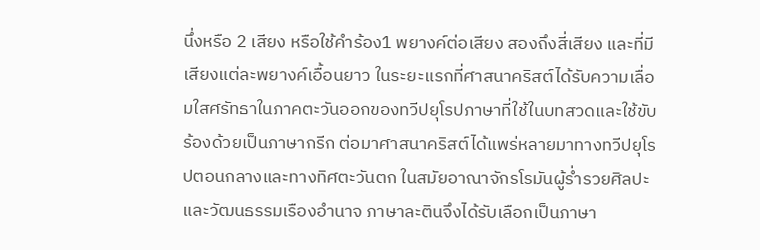นึ่งหรือ 2 เสียง หรือใช้คำร้อง1 พยางค์ต่อเสียง สองถึงสี่เสียง และที่มีเสียงแต่ละพยางค์เอื้อนยาว ในระยะแรกที่ศาสนาคริสต์ได้รับความเลื่อมใสศรัทธาในภาคตะวันออกของทวีปยุโรปภาษาที่ใช้ในบทสวดและใช้ขับร้องด้วยเป็นภาษากรีก ต่อมาศาสนาคริสต์ได้แพร่หลายมาทางทวีปยุโรปตอนกลางและทางทิศตะวันตก ในสมัยอาณาจักรโรมันผู้ร่ำรวยศิลปะและวัฒนธรรมเรืองอำนาจ ภาษาละตินจึงได้รับเลือกเป็นภาษา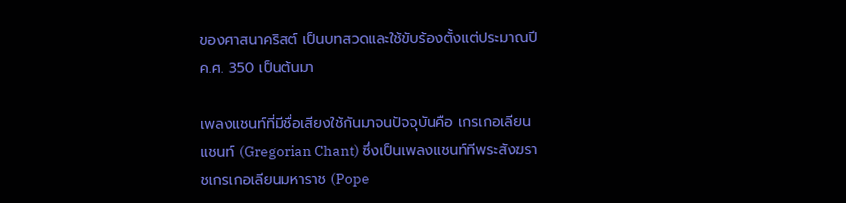ของศาสนาคริสต์ เป็นบทสวดและใช้ขับร้องตั้งแต่ประมาณปี ค.ศ. 350 เป็นต้นมา

เพลงแชนท์ที่มีชื่อเสียงใช้กันมาจนปัจจุบันคือ เกรเกอเลียนแชนท์ (Gregorian Chant) ซึ่งเป็นเพลงแชนท์ทีพระสังฆราชเกรเกอเลียนมหาราช (Pope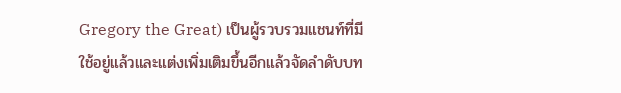Gregory the Great) เป็นผู้รวบรวมแชนท์ที่มีใช้อยู่แล้วและแต่งเพิ่มเติมขึ้นอีกแล้วจัดลำดับบท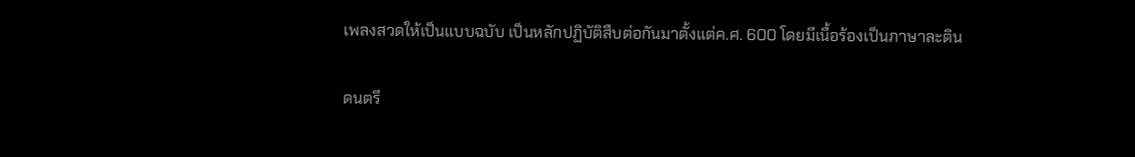เพลงสวดให้เป็นแบบฉบับ เป็นหลักปฏิบัติสืบต่อกันมาตั้งแต่ค.ศ. 600 โดยมีเนื้อร้องเป็นภาษาละติน

ดนตรี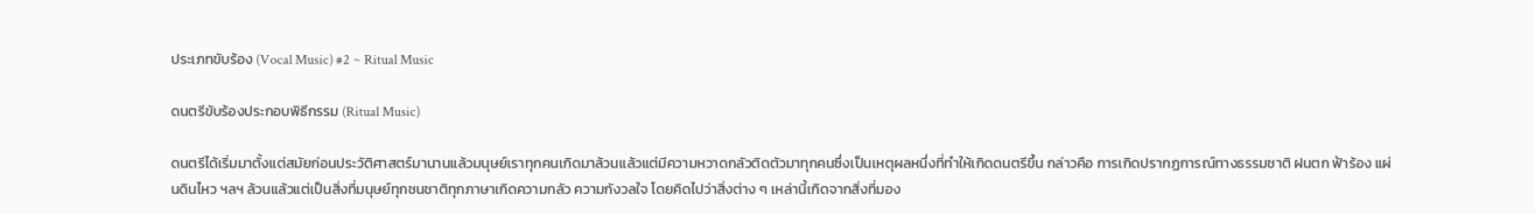ประเภทขับร้อง (Vocal Music) #2 ~ Ritual Music

ดนตรีขับร้องประกอบพิธีกรรม (Ritual Music)

ดนตรีได้เริ่มมาตั้งแต่สมัยก่อนประวัติศาสตร์มานานแล้วมนุษย์เราทุกคนเกิดมาล้วนแล้วแต่มีความหวาดกลัวติดตัวมาทุกคนซึ่งเป็นเหตุผลหนึ่งที่ทำให้เกิดดนตรีขึ้น กล่าวคือ การเกิดปรากฏการณ์ทางธรรมชาติ ฝนตก ฟ้าร้อง แผ่นดินไหว ฯลฯ ล้วนแล้วแต่เป็นสิ่งที่มนุษย์ทุกชนชาติทุกภาษาเกิดความกลัว ความกังวลใจ โดยคิดไปว่าสิ่งต่าง ๆ เหล่านี้เกิดจากสิ่งที่มอง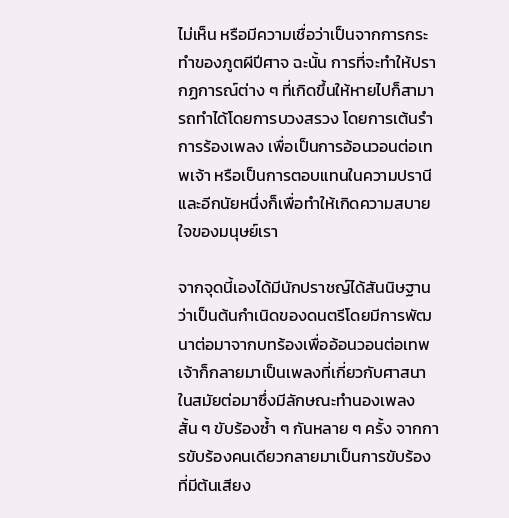ไม่เห็น หรือมีความเชื่อว่าเป็นจากการกระทำของภูตผีปีศาจ ฉะนั้น การที่จะทำให้ปรากฏการณ์ต่าง ๆ ที่เกิดขึ้นให้หายไปก็สามารถทำได้โดยการบวงสรวง โดยการเต้นรำ การร้องเพลง เพื่อเป็นการอ้อนวอนต่อเทพเจ้า หรือเป็นการตอบแทนในความปรานีและอีกนัยหนึ่งก็เพื่อทำให้เกิดความสบายใจของมนุษย์เรา

จากจุดนี้เองได้มีนักปราชญ์ได้สันนิษฐานว่าเป็นต้นกำเนิดของดนตรีโดยมีการพัฒนาต่อมาจากบทร้องเพื่ออ้อนวอนต่อเทพเจ้าก็กลายมาเป็นเพลงที่เกี่ยวกับศาสนาในสมัยต่อมาซึ่งมีลักษณะทำนองเพลงสั้น ๆ ขับร้องซ้ำ ๆ กันหลาย ๆ ครั้ง จากการขับร้องคนเดียวกลายมาเป็นการขับร้องที่มีต้นเสียง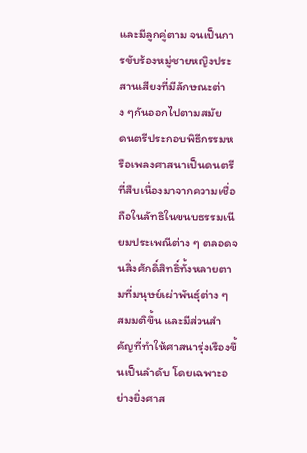และมีลูกคู่ตาม จนเป็นการขับร้องหมู่ชายหญิงประสานเสียงที่มีลักษณะต่าง ๆกันออกไปตามสมัย
ดนตรีประกอบพิธีกรรมหรือเพลงศาสนาเป็นดนตรีที่สืบเนื่องมาจากความเชื่อถือในลัทธิในขนบธรรมเนียมประเพณีต่าง ๆ ตลอดจนสิ่งศักดิ์สิทธิ์ทั้งหลายตามที่มนุษย์เผ่าพันธุ์ต่าง ๆ สมมติขึ้น และมีส่วนสำคัญที่ทำให้ศาสนารุ่งเรืองขึ้นเป็นลำดับ โดยเฉพาะอย่างยิ่งศาส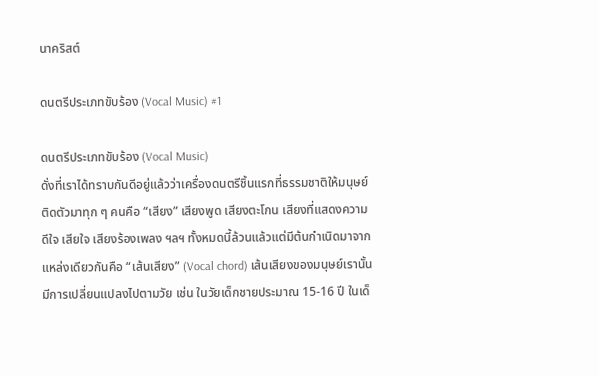นาคริสต์

ดนตรีประเภทขับร้อง (Vocal Music) #1

ดนตรีประเภทขับร้อง (Vocal Music)
ดั่งที่เราได้ทราบกันดีอยู่แล้วว่าเครื่องดนตรีชิ้นแรกที่ธรรมชาติให้มนุษย์ติดตัวมาทุก ๆ คนคือ “เสียง” เสียงพูด เสียงตะโกน เสียงที่แสดงความดีใจ เสียใจ เสียงร้องเพลง ฯลฯ ทั้งหมดนี้ล้วนแล้วแต่มีต้นกำเนิดมาจากแหล่งเดียวกันคือ “เส้นเสียง” (Vocal chord) เส้นเสียงของมนุษย์เรานั้นมีการเปลี่ยนแปลงไปตามวัย เช่น ในวัยเด็กชายประมาณ 15-16 ปี ในเด็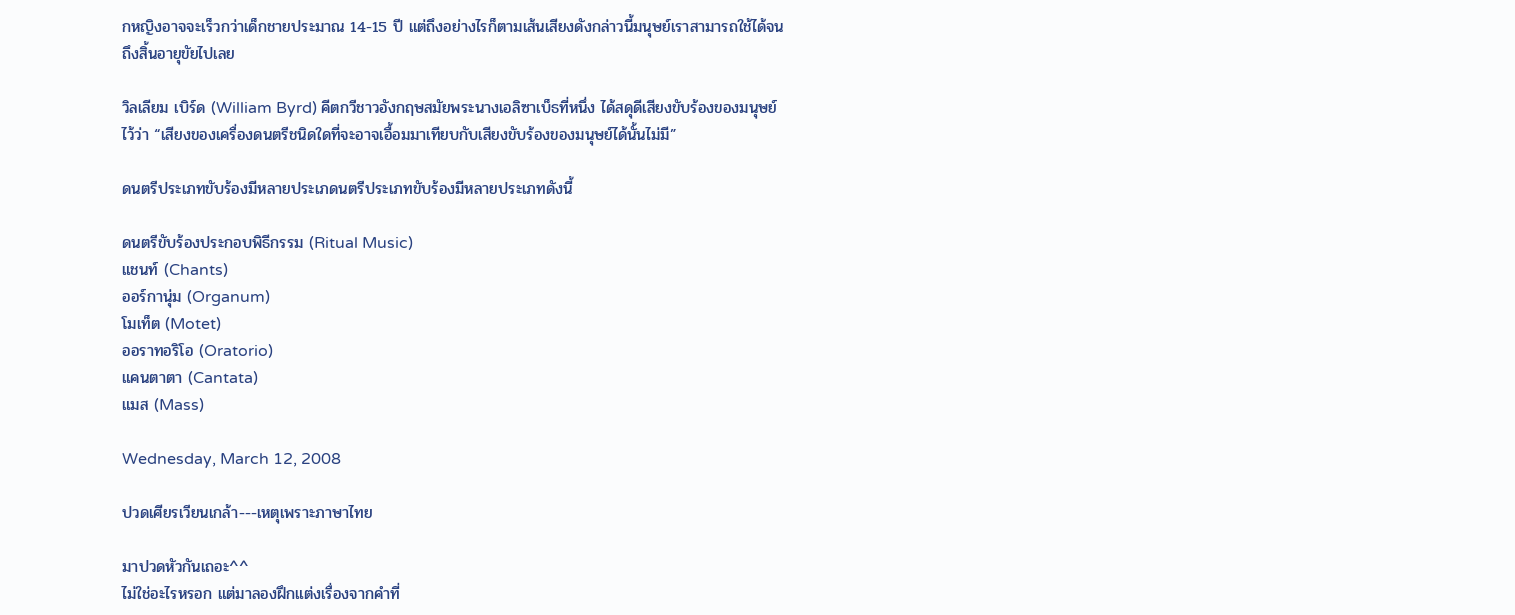กหญิงอาจจะเร็วกว่าเด็กชายประมาณ 14-15 ปี แต่ถึงอย่างไรก็ตามเส้นเสียงดังกล่าวนี้มนุษย์เราสามารถใช้ได้จนถึงสิ้นอายุขัยไปเลย

วิลเลียม เบิร์ด (William Byrd) คีตกวีชาวอังกฤษสมัยพระนางเอลิซาเบ็ธที่หนึ่ง ได้สดุดีเสียงขับร้องของมนุษย์ไว้ว่า “เสียงของเครื่องดนตรีชนิดใดที่จะอาจเอื้อมมาเทียบกับเสียงขับร้องของมนุษย์ได้นั้นไม่มี”

ดนตรีประเภทขับร้องมีหลายประเภดนตรีประเภทขับร้องมีหลายประเภทดังนี้

ดนตรีขับร้องประกอบพิธีกรรม (Ritual Music)
แชนท์ (Chants)
ออร์กานุ่ม (Organum)
โมเท็ต (Motet)
ออราทอริโอ (Oratorio)
แคนตาตา (Cantata)
แมส (Mass)

Wednesday, March 12, 2008

ปวดเศียรเวียนเกล้า---เหตุเพราะภาษาไทย

มาปวดหัวกันเถอะ^^
ไม่ใช่อะไรหรอก แต่มาลองฝึกแต่งเรื่องจากคำที่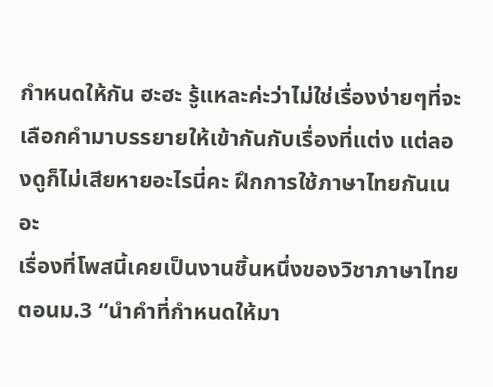กำหนดให้กัน ฮะฮะ รู้แหละค่ะว่าไม่ใช่เรื่องง่ายๆที่จะเลือกคำมาบรรยายให้เข้ากันกับเรื่องที่แต่ง แต่ลองดูก็ไม่เสียหายอะไรนี่คะ ฝึกการใช้ภาษาไทยกันเนอะ
เรื่องที่โพสนี้เคยเป็นงานชิ้นหนึ่งของวิชาภาษาไทยตอนม.3 “นำคำที่กำหนดให้มา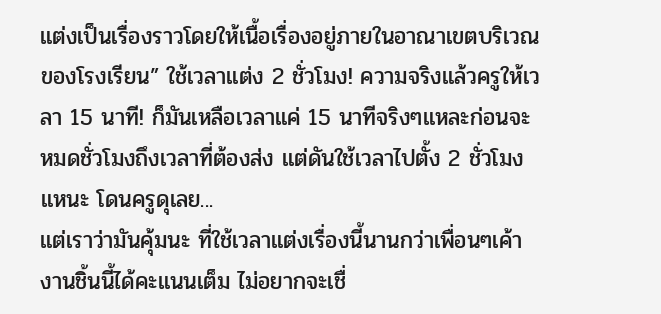แต่งเป็นเรื่องราวโดยให้เนื้อเรื่องอยู่ภายในอาณาเขตบริเวณของโรงเรียน” ใช้เวลาแต่ง 2 ชั่วโมง! ความจริงแล้วครูให้เวลา 15 นาที! ก็มันเหลือเวลาแค่ 15 นาทีจริงๆแหละก่อนจะหมดชั่วโมงถึงเวลาที่ต้องส่ง แต่ดันใช้เวลาไปตั้ง 2 ชั่วโมงแหนะ โดนครูดุเลย...
แต่เราว่ามันคุ้มนะ ที่ใช้เวลาแต่งเรื่องนี้นานกว่าเพื่อนๆเค้า งานชิ้นนี้ได้คะแนนเต็ม ไม่อยากจะเชื่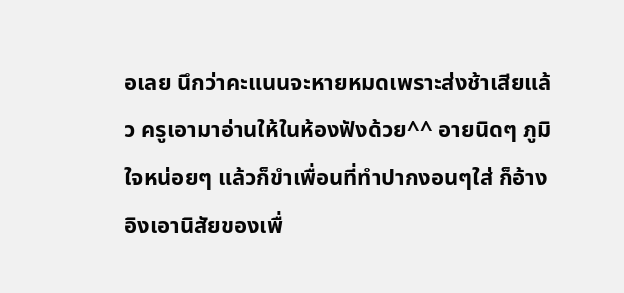อเลย นึกว่าคะแนนจะหายหมดเพราะส่งช้าเสียแล้ว ครูเอามาอ่านให้ในห้องฟังด้วย^^ อายนิดๆ ภูมิใจหน่อยๆ แล้วก็ขำเพื่อนที่ทำปากงอนๆใส่ ก็อ้างอิงเอานิสัยของเพื่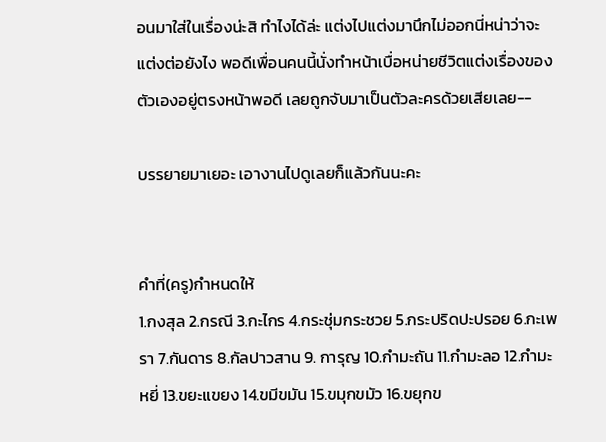อนมาใส่ในเรื่องน่ะสิ ทำไงได้ล่ะ แต่งไปแต่งมานึกไม่ออกนี่หน่าว่าจะแต่งต่อยังไง พอดีเพื่อนคนนี้นั่งทำหน้าเบื่อหน่ายชีวิตแต่งเรื่องของตัวเองอยู่ตรงหน้าพอดี เลยถูกจับมาเป็นตัวละครด้วยเสียเลย--

บรรยายมาเยอะ เอางานไปดูเลยก็แล้วกันนะคะ


คำที่(ครู)กำหนดให้
1.กงสุล 2.กรณี 3.กะไกร 4.กระชุ่มกระชวย 5.กระปริดปะปรอย 6.กะเพรา 7.กันดาร 8.กัลปาวสาน 9. การุญ 10.กำมะถัน 11.กำมะลอ 12.กำมะหยี่ 13.ขยะแขยง 14.ขมีขมัน 15.ขมุกขมัว 16.ขยุกข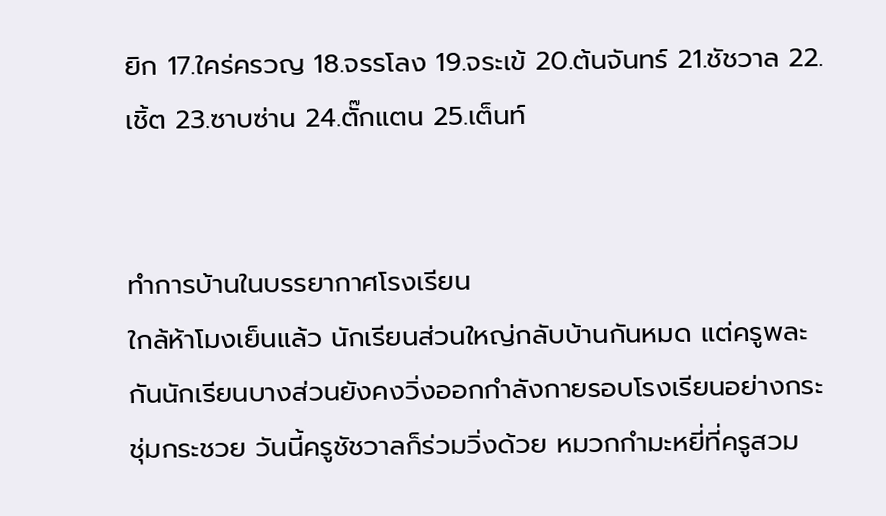ยิก 17.ใคร่ครวญ 18.จรรโลง 19.จระเข้ 20.ต้นจันทร์ 21.ชัชวาล 22.เชิ้ต 23.ซาบซ่าน 24.ตั๊กแตน 25.เต็นท์


ทำการบ้านในบรรยากาศโรงเรียน
ใกล้ห้าโมงเย็นแล้ว นักเรียนส่วนใหญ่กลับบ้านกันหมด แต่ครูพละกันนักเรียนบางส่วนยังคงวิ่งออกกำลังกายรอบโรงเรียนอย่างกระชุ่มกระชวย วันนี้ครูชัชวาลก็ร่วมวิ่งด้วย หมวกกำมะหยี่ที่ครูสวม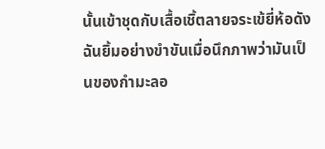นั้นเข้าชุดกับเสื้อเชิ้ตลายจระเข้ยี่ห้อดัง ฉันยิ้มอย่างขำขันเมื่อนึกภาพว่ามันเป็นของกำมะลอ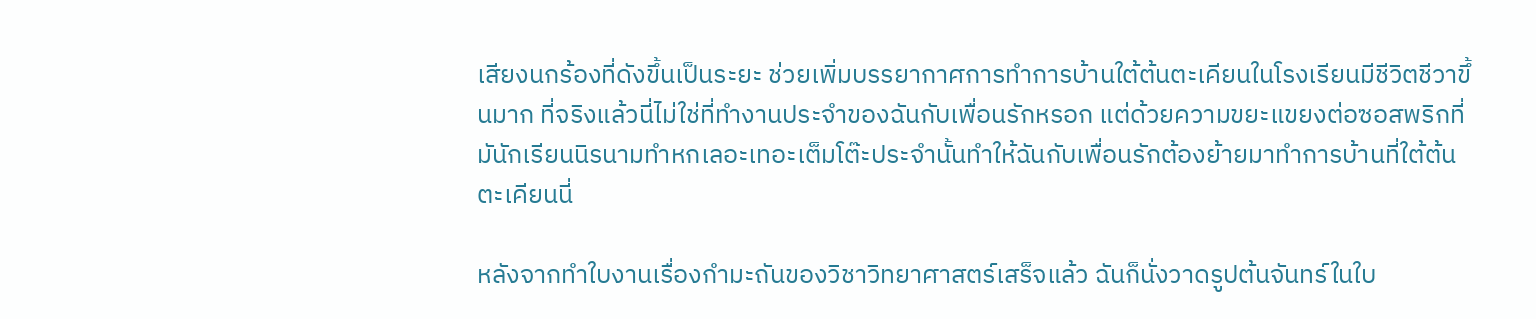เสียงนกร้องที่ดังขึ้นเป็นระยะ ช่วยเพิ่มบรรยากาศการทำการบ้านใต้ต้นตะเคียนในโรงเรียนมีชีวิตชีวาขึ้นมาก ที่จริงแล้วนี่ไม่ใช่ที่ทำงานประจำของฉันกับเพื่อนรักหรอก แต่ด้วยความขยะแขยงต่อซอสพริกที่มันักเรียนนิรนามทำหกเลอะเทอะเต็มโต๊ะประจำนั้นทำให้ฉันกับเพื่อนรักต้องย้ายมาทำการบ้านที่ใต้ต้นตะเคียนนี่

หลังจากทำใบงานเรื่องกำมะถันของวิชาวิทยาศาสตร์เสร็จแล้ว ฉันก็นั่งวาดรูปต้นจันทร์ในใบ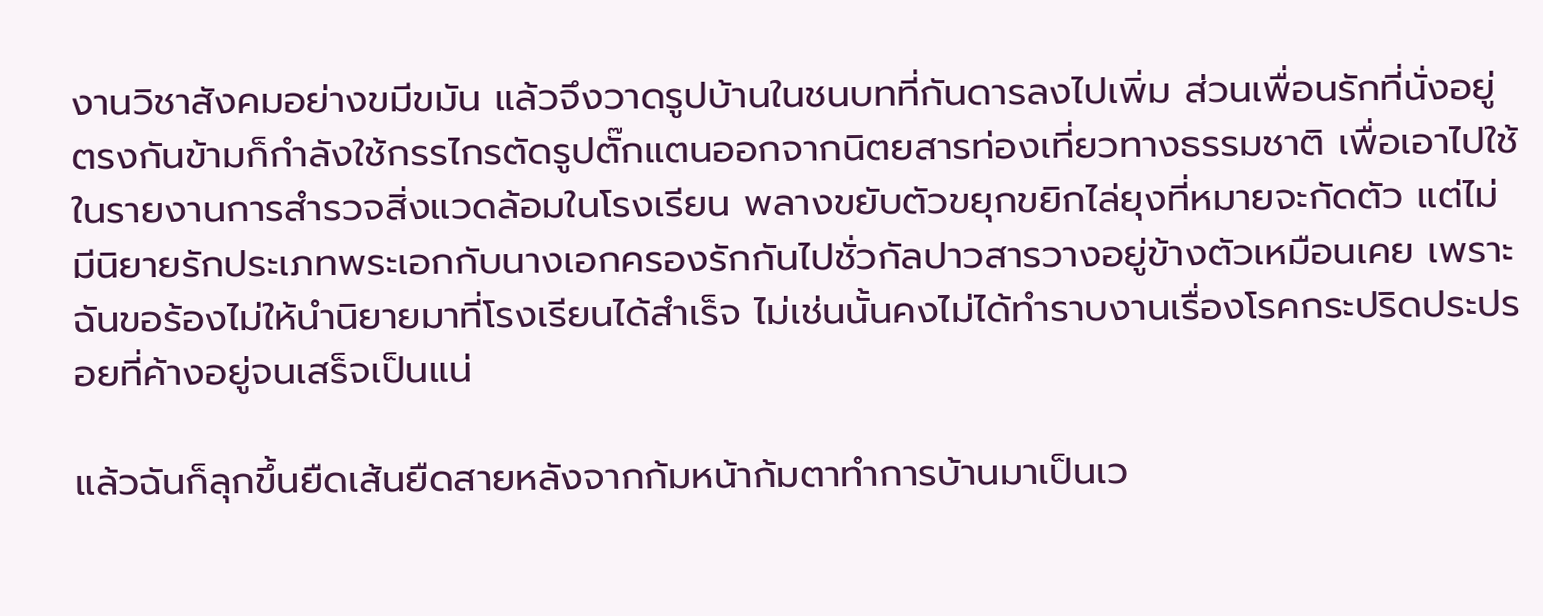งานวิชาสังคมอย่างขมีขมัน แล้วจึงวาดรูปบ้านในชนบทที่กันดารลงไปเพิ่ม ส่วนเพื่อนรักที่นั่งอยู่ตรงกันข้ามก็กำลังใช้กรรไกรตัดรูปตั๊กแตนออกจากนิตยสารท่องเที่ยวทางธรรมชาติ เพื่อเอาไปใช้ในรายงานการสำรวจสิ่งแวดล้อมในโรงเรียน พลางขยับตัวขยุกขยิกไล่ยุงที่หมายจะกัดตัว แต่ไม่มีนิยายรักประเภทพระเอกกับนางเอกครองรักกันไปชั่วกัลปาวสารวางอยู่ข้างตัวเหมือนเคย เพราะฉันขอร้องไม่ให้นำนิยายมาที่โรงเรียนได้สำเร็จ ไม่เช่นนั้นคงไม่ได้ทำราบงานเรื่องโรคกระปริดประปรอยที่ค้างอยู่จนเสร็จเป็นแน่

แล้วฉันก็ลุกขึ้นยืดเส้นยืดสายหลังจากก้มหน้าก้มตาทำการบ้านมาเป็นเว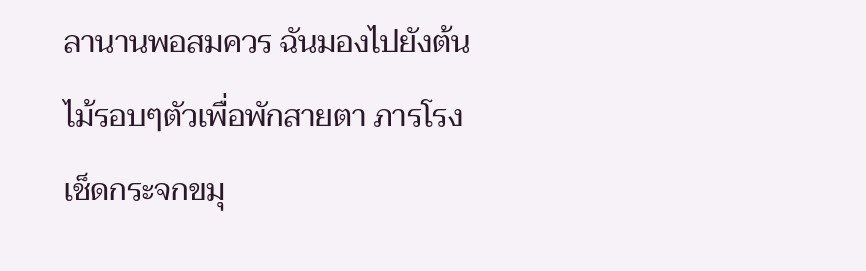ลานานพอสมควร ฉันมองไปยังต้นไม้รอบๆตัวเพื่อพักสายตา ภารโรงเช็ดกระจกขมุ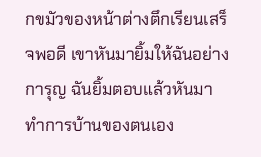กขมัวของหน้าต่างตึกเรียนเสร็จพอดี เขาหันมายิ้มให้ฉันอย่างการุญ ฉันยิ้มตอบแล้วหันมาทำการบ้านของตนเอง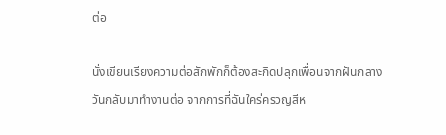ต่อ

นั่งเขียนเรียงความต่อสักพักก็ต้องสะกิดปลุกเพื่อนจากฝันกลางวันกลับมาทำงานต่อ จากการที่ฉันใคร่ครวญสีห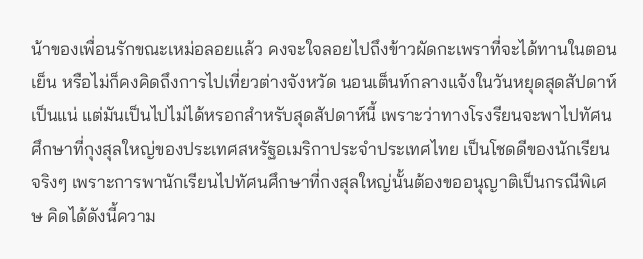น้าของเพื่อนรักขณะเหม่อลอยแล้ว คงจะใจลอยไปถึงข้าวผัดกะเพราที่จะได้ทานในตอนเย็น หรือไม่ก็คงคิดถึงการไปเที่ยวต่างจังหวัด นอนเต็นท์กลางแจ้งในวันหยุดสุดสัปดาห์เป็นแน่ แต่มันเป็นไปไม่ได้หรอกสำหรับสุดสัปดาห์นี้ เพราะว่าทางโรงรียนจะพาไปทัศนศึกษาที่กุงสุลใหญ่ของประเทศสหรัฐอเมริกาประจำประเทศไทย เป็นโชดดีของนักเรียนจริงๆ เพราะการพานักเรียนไปทัศนศึกษาที่กงสุลใหญ่นั้นต้องขออนุญาติเป็นกรณีพิเศษ คิดได้ดังนี้ความ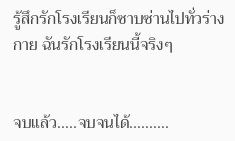รู้สึกรักโรงเรียนก็ซาบซ่านไปทั่วร่างกาย ฉันรักโรงเรียนนี้จริงๆ


จบแล้ว.....จบจนได้..........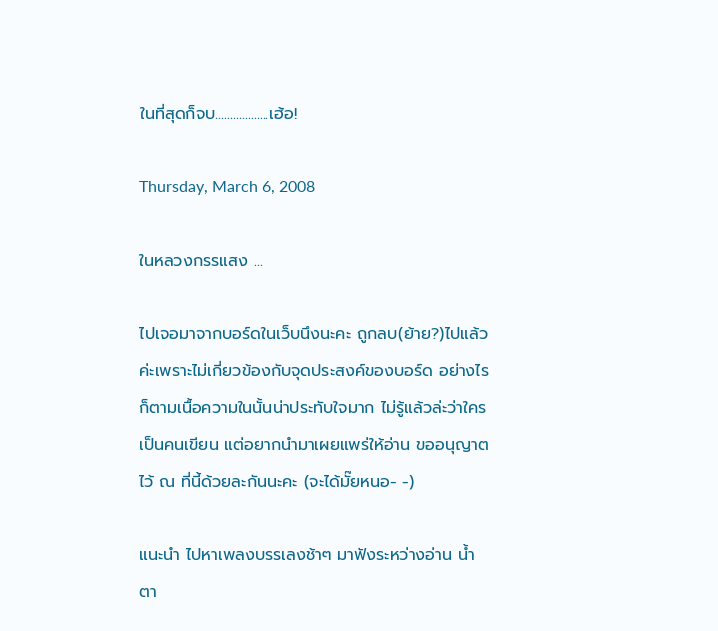ในที่สุดก็จบ..................เฮ้อ!

Thursday, March 6, 2008

ในหลวงกรรแสง ...

ไปเจอมาจากบอร์ดในเว็บนึงนะคะ ถูกลบ(ย้าย?)ไปแล้วค่ะเพราะไม่เกี่ยวข้องกับจุดประสงค์ของบอร์ด อย่างไรก็ตามเนื้อความในนั้นน่าประทับใจมาก ไม่รู้แล้วล่ะว่าใครเป็นคนเขียน แต่อยากนำมาเผยแพร่ให้อ่าน ขออนุญาตไว้ ณ ที่นี้ด้วยละกันนะคะ (จะได้มั๊ยหนอ- -)

แนะนำ ไปหาเพลงบรรเลงช้าๆ มาฟังระหว่างอ่าน น้ำตา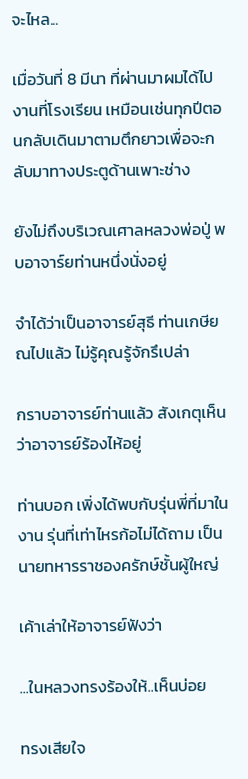จะไหล...

เมื่อวันที่ 8 มีนา ที่ผ่านมาผมได้ไปงานที่โรงเรียน เหมือนเช่นทุกปีตอนกลับเดินมาตามตึกยาวเพื่อจะกลับมาทางประตูด้านเพาะช่าง

ยังไม่ถึงบริเวณเศาลหลวงพ่อปู่ พบอาจาร์ยท่านหนึ่งนั่งอยู่

จำได้ว่าเป็นอาจารย์สุธี ท่านเกษียณไปแล้ว ไม่รู้คุณรู้จักรึเปล่า

กราบอาจารย์ท่านแล้ว สังเกตุเห็นว่าอาจารย์ร้องไห้อยู่

ท่านบอก เพิ่งได้พบกับรุ่นพี่ที่มาในงาน รุ่นที่เท่าไหรก้อไม่ได้ถาม เป็นนายทหารราชองครักษ์ชั้นผู้ใหญ่

เค้าเล่าให้อาจารย์ฟังว่า

...ในหลวงทรงร้องให้..เห็นบ่อย

ทรงเสียใจ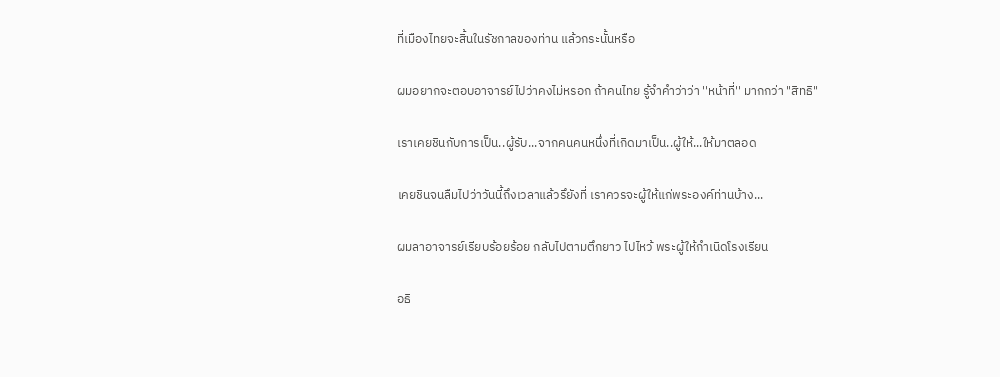ที่เมืองไทยจะสิ้นในรัชกาลของท่าน แล้วกระนั้นหรือ

ผมอยากจะตอบอาจารย์ไปว่าคงไม่หรอก ถ้าคนไทย รู้จำคำว่าว่า ''หน้าที่'' มากกว่า "สิทธิ"

เราเคยชินกับการเป็น..ผู้รับ...จากคนคนหนึ่งที่เกิดมาเป็น..ผู้ให้...ให้มาตลอด

เคยชินจนลืมไปว่าวันนี้ถึงเวลาแล้วรึยังที่ เราควรจะผู้ให้แก่พระองค์ท่านบ้าง...

ผมลาอาจารย์เรียบร้อยร้อย กลับไปตามตึกยาว ไปไหว้ พระผู้ให้กำเนิดโรงเรียน

อธิ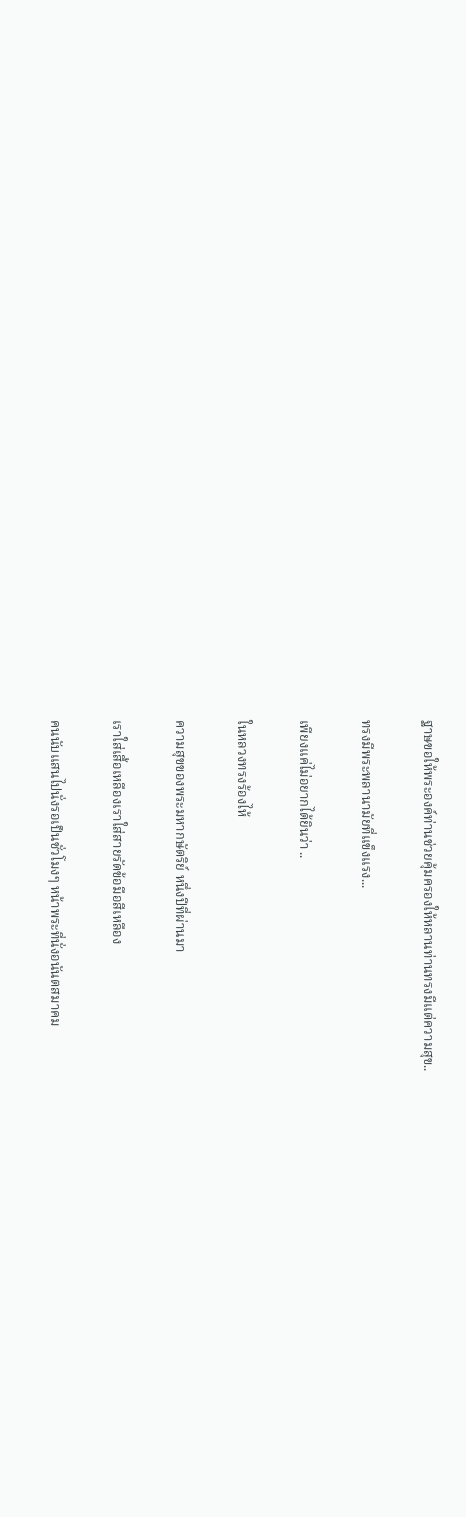ฐาษขอให้พระองค์ท่านช่วยคุ้มครองให้หลานท่านทรงมีแต่ความสุข..

ทรงมีพระพลานามัยที่แข็งแรง...

เพียงแค่ไม่อยากได้ยินว่า ..

ในหลวงทรงร้องไห้

ความสุขของพระมหากษัตริย์ หนึ่งปีที่ผ่านมา

เราใส่เสื้อเหลืองเราใส่สายรัดข้อมือสีเหลือง

คนนับแสนไปนั่งรอเป็นชั่วโมงๆ หน้าพระที่นั่งอนันตสมาคม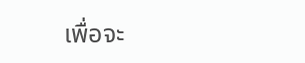เพื่อจะ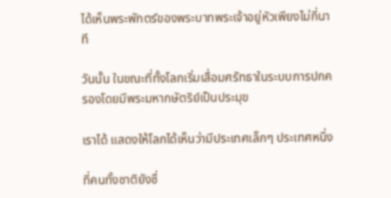ได้เห็นพระพักตร์ของพระบาทพระเจ้าอยู่หัวเพียงไม่กี่นาที

วันนั้น ในขณะที่ทั้งโลกเริ่มเสื่อมศรัทธาในระบบการปกครองโดยมีพระมหากษัตริย์เป็นประมุข

เราได้ แสดงให้โลกได้เห็นว่ามีประเทศเล็กๆ ประเทศหนึ่ง

ที่คนทั้งชาติยังซื่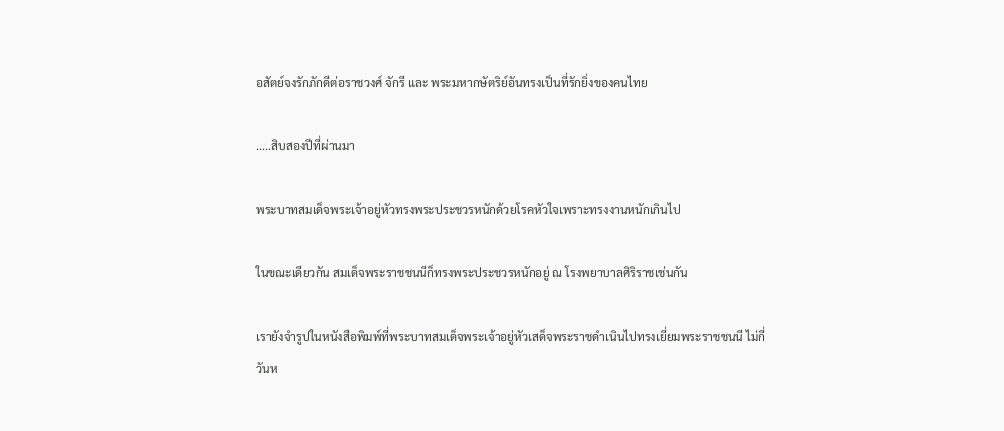อสัตย์จงรักภักดีต่อราชวงศ์ จักรี และ พระมหากษัตริย์อันทรงเป็นที่รักยิ่งของคนไทย

.....สิบสองปีที่ผ่านมา

พระบาทสมเด็จพระเจ้าอยู่หัวทรงพระประชวรหนักด้วยโรคหัวใจเพราะทรงงานหนักเกินไป

ในขณะเดียวกัน สมเด็จพระราชชนนีก็ทรงพระประชวรหนักอยู่ ณ โรงพยาบาลศิริราชเช่นกัน

เรายังจำรูปในหนังสือพิมพ์ที่พระบาทสมเด็จพระเจ้าอยู่หัวเสด็จพระราชดำเนินไปทรงเยี่ยมพระราชชนนี ไม่กี่วันห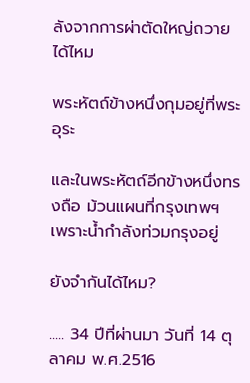ลังจากการผ่าตัดใหญ่ถวายได้ไหม

พระหัตถ์ข้างหนึ่งกุมอยู่ที่พระอุระ

และในพระหัตถ์อีกข้างหนึ่งทรงถือ ม้วนแผนที่กรุงเทพฯ เพราะน้ำกำลังท่วมกรุงอยู่

ยังจำกันได้ไหม?

..... 34 ปีที่ผ่านมา วันที่ 14 ตุลาคม พ.ศ.2516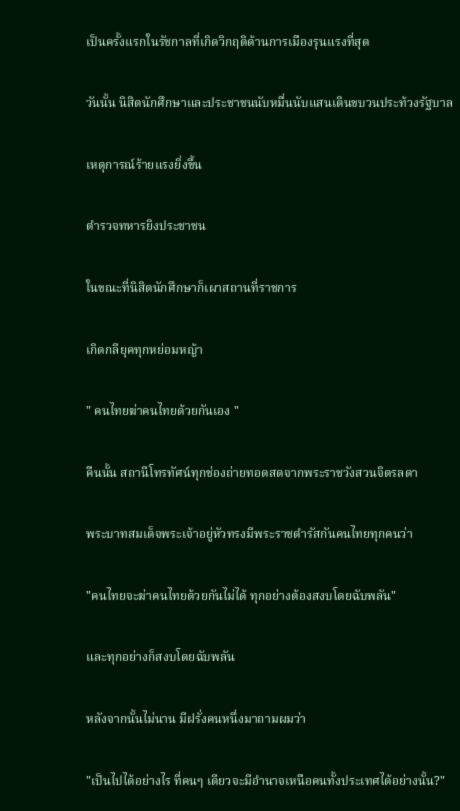เป็นครั้งแรกในรัชกาลที่เกิดวิกฤติด้านการเมืองรุนแรงที่สุด

วันนั้น นิสิตนักศึกษาและประชาชนนับหมื่นนับแสนเดินขบวนประท้วงรัฐบาล

เหตุการณ์ร้ายแรงยิ่งขึ้น

ตำรวจทหารยิงประชาชน

ในขณะที่นิสิตนักศึกษาก็เผาสถานที่ราชการ

เกิดกลียุคทุกหย่อมหญ้า

" คนไทยฆ่าคนไทยด้วยกันเอง "

คืนนั้น สถานีโทรทัศน์ทุกช่องถ่ายทอดสดจากพระราชวังสวนจิตรลดา

พระบาทสมเด็จพระเจ้าอยู่หัวทรงมีพระราชดำรัสกันคนไทยทุกคนว่า

"คนไทยจะฆ่าคนไทยด้วยกันไม่ได้ ทุกอย่างต้องสงบโดยฉับพลัน"

และทุกอย่างก็สงบโดยฉับพลัน

หลังจากนั้นไม่นาน มีฝรั่งคนหนึ่งมาถามผมว่า

"เป็นไปได้อย่างไร ที่คนๆ เดียวจะมีอำนาจเหนือคนทั้งประเทศได้อย่างนั้น?"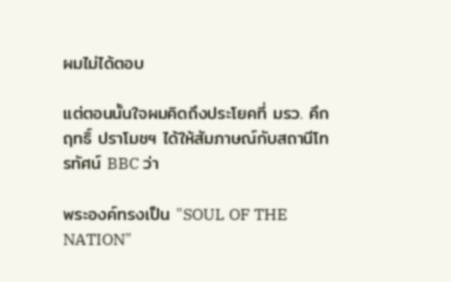ผมไม่ได้ตอบ

แต่ตอนนั้นใจผมคิดถึงประโยคที่ มรว. คึกฤทธิ์ ปราโมชฯ ได้ให้สัมภาษณ์กับสถานีโทรทัศน์ BBC ว่า

พระองค์ทรงเป็น "SOUL OF THE NATION"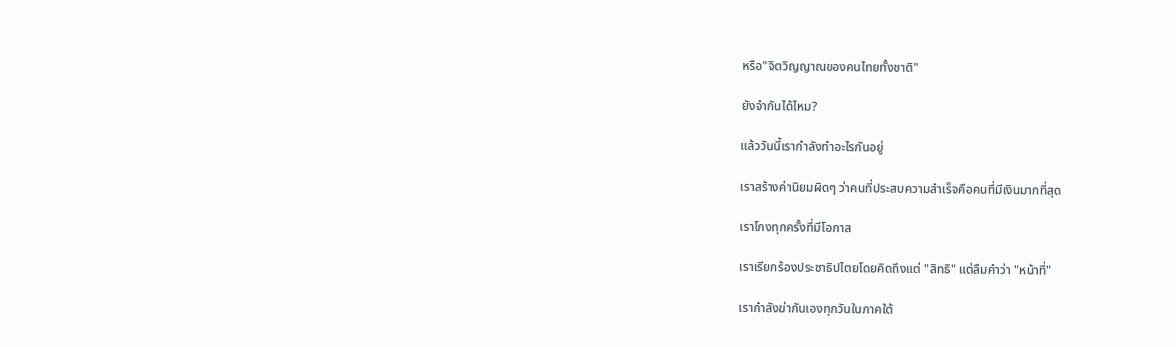หรือ"จิตวิญญาณของคนไทยทั้งชาติ"

ยังจำกันได้ไหม?

แล้ววันนี้เรากำลังทำอะไรกันอยู่

เราสร้างค่านิยมผิดๆ ว่าคนที่ประสบความสำเร็จคือคนที่มีเงินมากที่สุด

เราโกงทุกครั้งที่มีโอกาส

เราเรียกร้องประชาธิปไตยโดยคิดถึงแต่ "สิทธิ" แต่ลืมคำว่า "หน้าที่"

เรากำลังฆ่ากันเองทุกวันในภาคใต้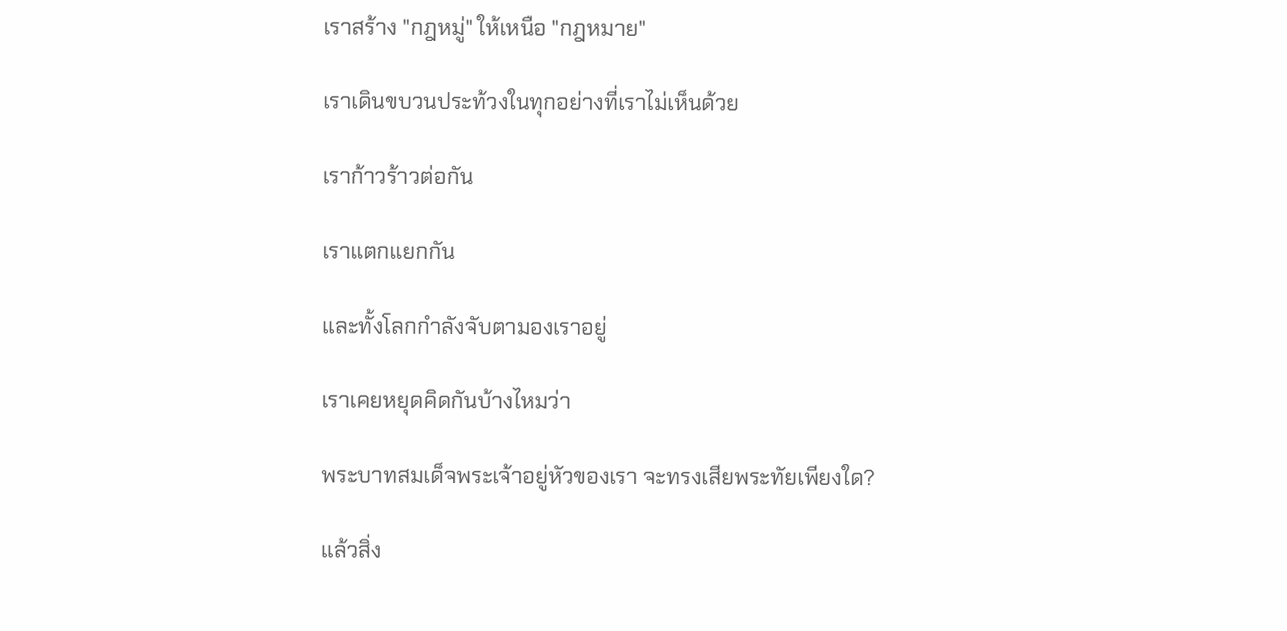เราสร้าง "กฎหมู่" ให้เหนือ "กฎหมาย"

เราเดินขบวนประท้วงในทุกอย่างที่เราไม่เห็นด้วย

เราก้าวร้าวต่อกัน

เราแตกแยกกัน

และทั้งโลกกำลังจับตามองเราอยู่

เราเคยหยุดคิดกันบ้างไหมว่า

พระบาทสมเด็จพระเจ้าอยู่หัวของเรา จะทรงเสียพระทัยเพียงใด?

แล้วสิ่ง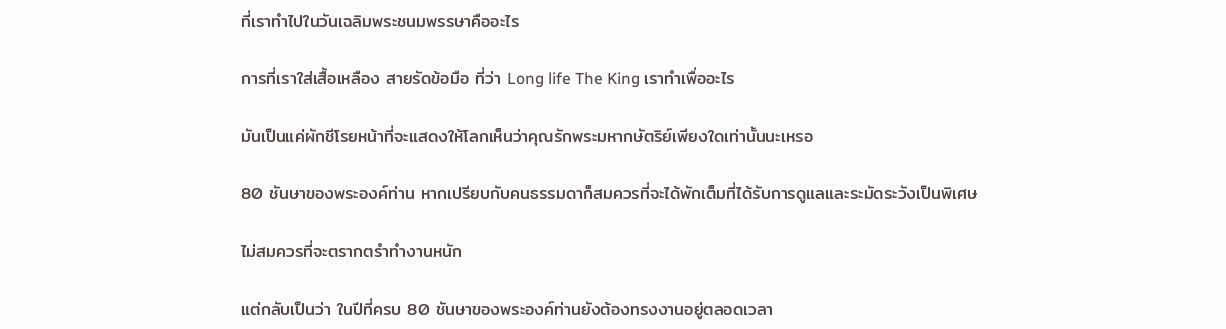ที่เราทำไปในวันเฉลิมพระชนมพรรษาคืออะไร

การที่เราใส่เสื้อเหลือง สายรัดข้อมือ ที่ว่า Long life The King เราทำเพื่ออะไร

มันเป็นแค่ผักชีโรยหน้าที่จะแสดงให้โลกเห็นว่าคุณรักพระมหากษัตริย์เพียงใดเท่านั้นนะเหรอ

80 ชันษาของพระองค์ท่าน หากเปรียบกับคนธรรมดาก็สมควรที่จะได้พักเต็มที่ได้รับการดูแลและระมัดระวังเป็นพิเศษ

ไม่สมควรที่จะตรากตรำทำงานหนัก

แต่กลับเป็นว่า ในปีที่ครบ 80 ชันษาของพระองค์ท่านยังต้องทรงงานอยู่ตลอดเวลา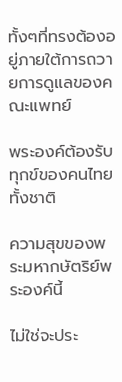ทั้งๆที่ทรงต้องอยู่ภายใต้การถวายการดูแลของคณะแพทย์

พระองค์ต้องรับทุกข์ของคนไทยทั้งชาติ

ความสุขของพระมหากษัตริย์พระองค์นี้

ไม่ใช่จะประ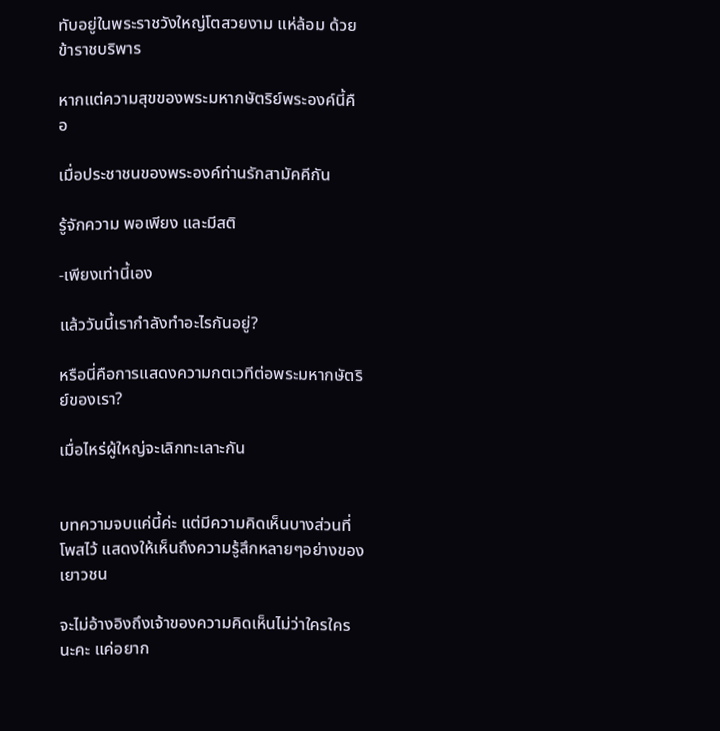ทับอยู่ในพระราชวังใหญ่โตสวยงาม แห่ล้อม ด้วยข้าราชบริพาร

หากแต่ความสุขของพระมหากษัตริย์พระองค์นี้คือ

เมื่อประชาชนของพระองค์ท่านรักสามัคคีกัน

รู้จักความ พอเพียง และมีสติ

-เพียงเท่านี้เอง

แล้ววันนี้เรากำลังทำอะไรกันอยู่?

หรือนี่คือการแสดงความกตเวทีต่อพระมหากษัตริย์ของเรา?

เมื่อไหร่ผู้ใหญ่จะเลิกทะเลาะกัน


บทความจบแค่นี้ค่ะ แต่มีความคิดเห็นบางส่วนที่โพสไว้ แสดงให้เห็นถึงความรู้สึกหลายๆอย่างของเยาวชน

จะไม่อ้างอิงถึงเจ้าของความคิดเห็นไม่ว่าใครใครนะคะ แค่อยาก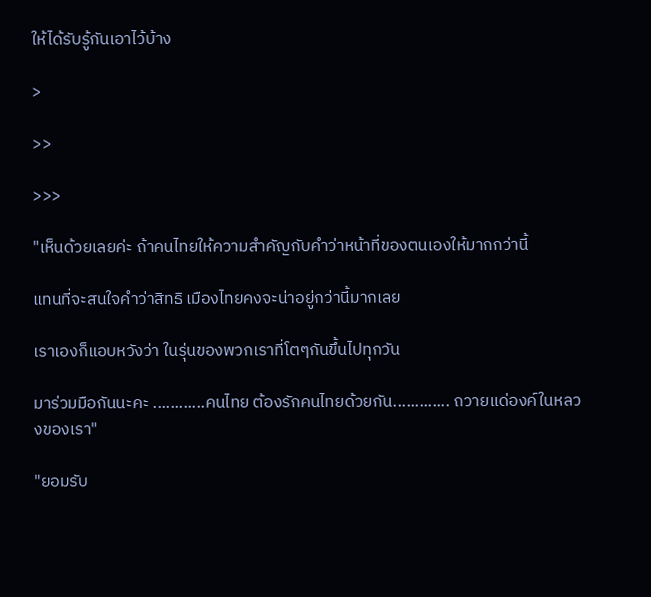ให้ได้รับรู้กันเอาไว้บ้าง

>

>>

>>>

"เห็นด้วยเลยค่ะ ถ้าคนไทยให้ความสำคัญกับคำว่าหน้าที่ของตนเองให้มากกว่านี้

แทนที่จะสนใจคำว่าสิทธิ เมืองไทยคงจะน่าอยู่กว่านี้มากเลย

เราเองก็แอบหวังว่า ในรุ่นของพวกเราที่โตๆกันขึ้นไปทุกวัน

มาร่วมมือกันนะคะ ............คนไทย ต้องรักคนไทยด้วยกัน............. ถวายแด่องค์ในหลวงของเรา"

"ยอมรับ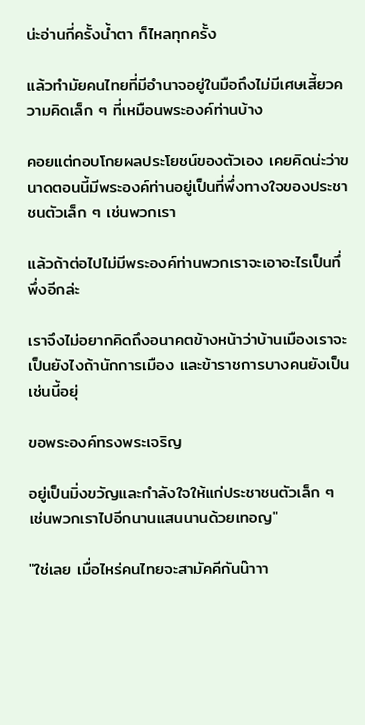น่ะอ่านกี่ครั้งน้ำตา ก็ไหลทุกครั้ง

แล้วทำมัยคนไทยที่มีอำนาจอยู่ในมือถึงไม่มีเศษเสี้ยวความคิดเล็ก ๆ ที่เหมือนพระองค์ท่านบ้าง

คอยแต่กอบโกยผลประโยชน์ของตัวเอง เคยคิดน่ะว่าขนาดตอนนี้มีพระองค์ท่านอยู่เป็นที่พึ่งทางใจของประชาชนตัวเล็ก ๆ เช่นพวกเรา

แล้วถ้าต่อไปไม่มีพระองค์ท่านพวกเราจะเอาอะไรเป็นทึ่พึ่งอีกล่ะ

เราจึงไม่อยากคิดถึงอนาคตข้างหน้าว่าบ้านเมืองเราจะเป็นยังไงถ้านักการเมือง และข้าราชการบางคนยังเป็นเช่นนี้อยุ่

ขอพระองค์ทรงพระเจริญ

อยู่เป็นมิ่งขวัญและกำลังใจให้แก่ประชาชนตัวเล็ก ๆ เช่นพวกเราไปอีกนานแสนนานด้วยเทอญ"

"ใช่เลย เมื่อไหร่คนไทยจะสามัคคีกันน๊าาา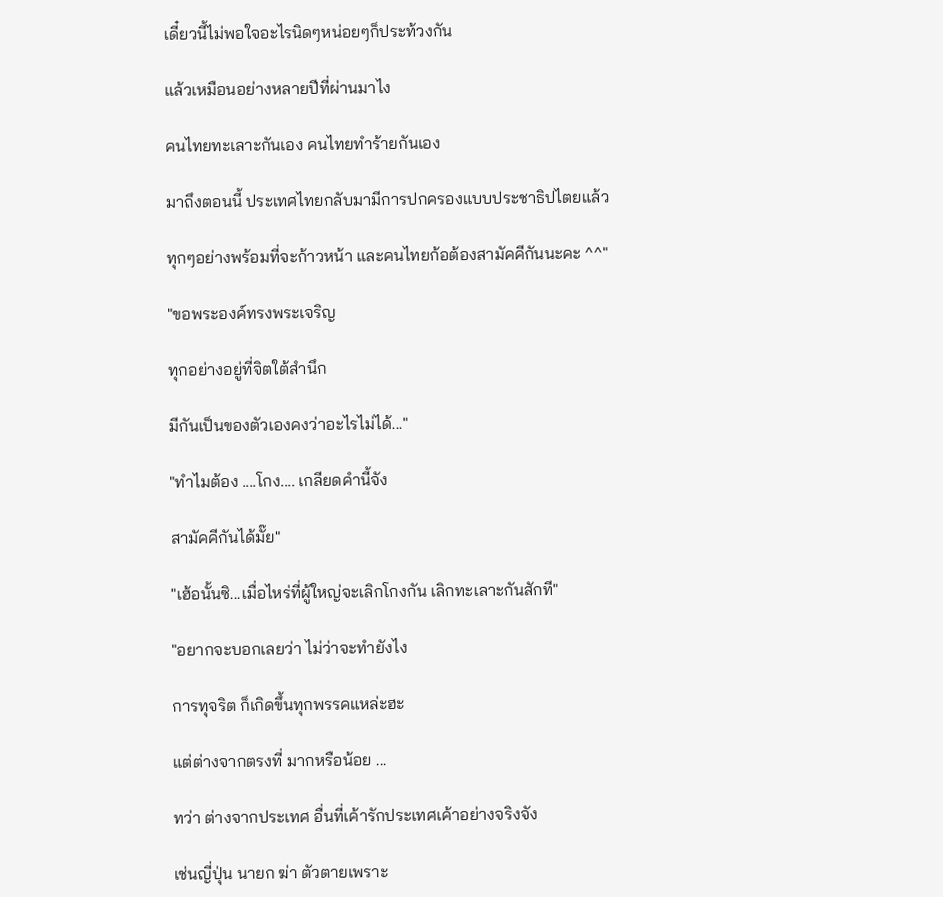เดี๋ยวนี้ไม่พอใจอะไรนิดๆหน่อยๆก็ประท้วงกัน

แล้วเหมือนอย่างหลายปีที่ผ่านมาไง

คนไทยทะเลาะกันเอง คนไทยทำร้ายกันเอง

มาถึงตอนนี้ ประเทศไทยกลับมามีการปกครองแบบประชาธิปไตยแล้ว

ทุกๆอย่างพร้อมที่จะก้าวหน้า และคนไทยก้อต้องสามัคคีกันนะคะ ^^"

"ขอพระองค์ทรงพระเจริญ

ทุกอย่างอยู่ที่จิตใต้สำนึก

มีกันเป็นของตัวเองคงว่าอะไรไม่ได้..."

"ทำไมต้อง ....โกง.... เกลียดคำนี้จัง

สามัคคีกันได้มั๊ย"

"เฮ้อนั้นซิ...เมื่อไหร่ที่ผู้ใหญ่จะเลิกโกงกัน เลิกทะเลาะกันสักที"

"อยากจะบอกเลยว่า ไม่ว่าจะทำยังไง

การทุจริต ก็เกิดขึ้นทุกพรรคแหล่ะฮะ

แต่ต่างจากตรงที่ มากหรือน้อย ...

ทว่า ต่างจากประเทศ อื่นที่เค้ารักประเทศเค้าอย่างจริงจัง

เช่นญี่ปุ่น นายก ฆ่า ตัวตายเพราะ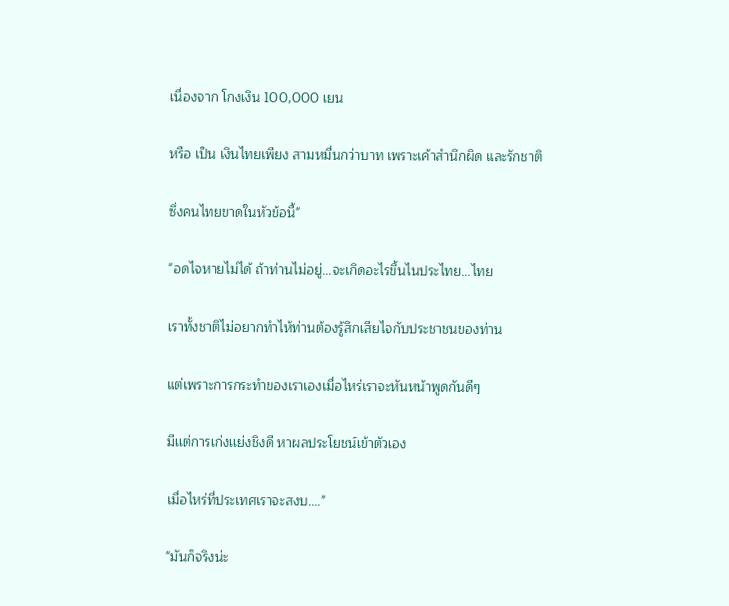เนื่องจาก โกงเงิน 100,000 เยน

หรือ เป็น เงินไทยเพียง สามหมื่นกว่าบาท เพราะเค้าสำนึกผิด และรักชาติ

ซึ่งคนไทยขาดในหัวข้อนี้"

"อดไจหายไม่ได้ ถ้าท่านไม่อยู่...จะเกิดอะไรขึ้นไนประไทย...ไทย

เราทั้งชาติไม่อยากทำไห้ท่านต้องรู้สึกเสียไจกับประชาชนของท่าน

แต่เพราะการกระทำของเราเองเมื่อไหร่เราจะหันหน้าพูดกันดีๆ

มีเเต่การเก่งเเย่งชิงดี หาผลประโยชน์เข้าตัวเอง

เมื่อไหร่ที่ประเทศเราจะสงบ...."

"มันก็จริงน่ะ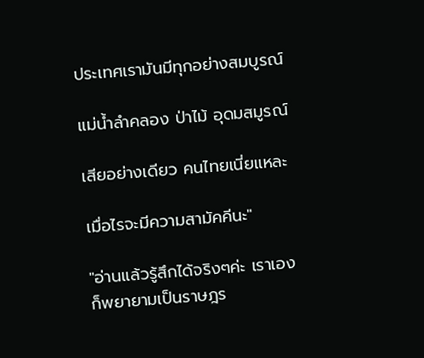ประเทศเรามันมีทุกอย่างสมบูรณ์

แม่น้ำลำคลอง ป่าไม้ อุดมสมูรณ์

เสียอย่างเดียว คนไทยเนี่ยแหละ

เมื่อไรจะมีความสามัคคีนะ"

"อ่านแล้วรู้สึกได้จริงๆค่ะ เราเองก็พยายามเป็นราษฎร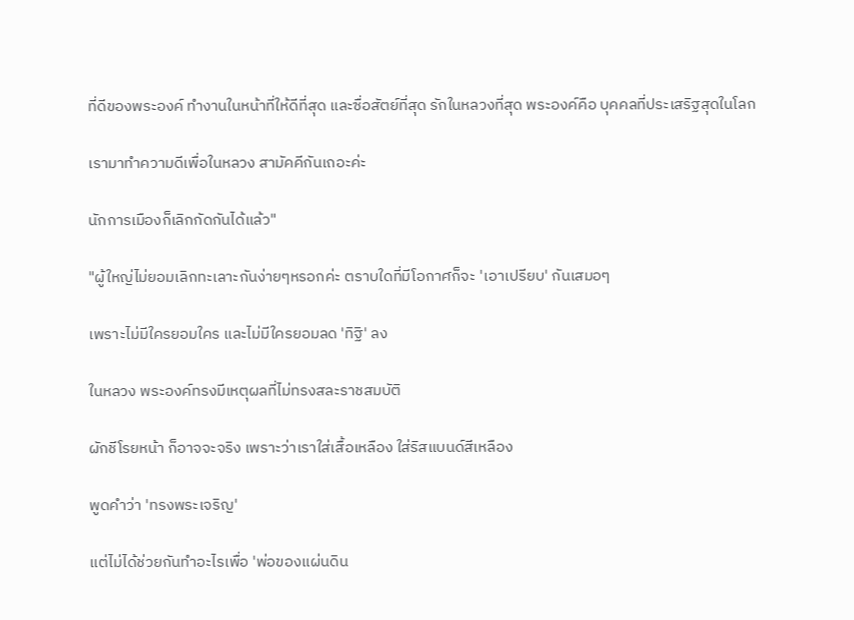ที่ดีของพระองค์ ทำงานในหน้าที่ให้ดีที่สุด และซื่อสัตย์ที่สุด รักในหลวงที่สุด พระองค์คือ บุคคลที่ประเสริฐสุดในโลก

เรามาทำความดีเพื่อในหลวง สามัคคีกันเถอะค่ะ

นักการเมืองก็เลิกกัดกันได้แล้ว"

"ผู้ใหญ่ไม่ยอมเลิกทะเลาะกันง่ายๆหรอกค่ะ ตราบใดที่มีโอกาศก็จะ 'เอาเปรียบ' กันเสมอๆ

เพราะไม่มีใครยอมใคร และไม่มีใครยอมลด 'ทิฐิ' ลง

ในหลวง พระองค์ทรงมีเหตุผลที่ไม่ทรงสละราชสมบัติ

ผักชีโรยหน้า ก็อาจจะจริง เพราะว่าเราใส่เสื้อเหลือง ใส่ริสแบนด์สีเหลือง

พูดคำว่า 'ทรงพระเจริญ'

แต่ไม่ได้ช่วยกันทำอะไรเพื่อ 'พ่อของแผ่นดิน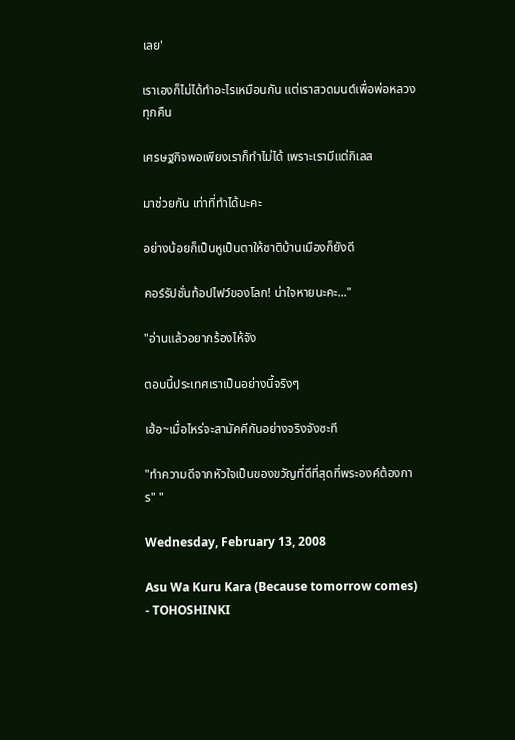เลย'

เราเองก็ไม่ได้ทำอะไรเหมือนกัน แต่เราสวดมนต์เพื่อพ่อหลวงทุกคืน

เศรษฐกิจพอเพียงเราก็ทำไม่ได้ เพราะเรามีแต่กิเลส

มาช่วยกัน เท่าที่ทำได้นะคะ

อย่างน้อยก็เป็นหูเป็นตาให้ชาติบ้านเมืองก็ยังดี

คอร์รัปชั่นท้อปไฟว์ของโลก! น่าใจหายนะคะ..."

"อ่านแล้วอยากร้องไห้จัง

ตอนนี้ประเทศเราเป็นอย่างนี้จริงๆ

เฮ้อ~เมื่อไหร่จะสามัคคีกันอย่างจริงจังซะที

"ทำความดีจากหัวใจเป็นของขวัญที่ดีที่สุดที่พระองค์ต้องการ" "

Wednesday, February 13, 2008

Asu Wa Kuru Kara (Because tomorrow comes) - TOHOSHINKI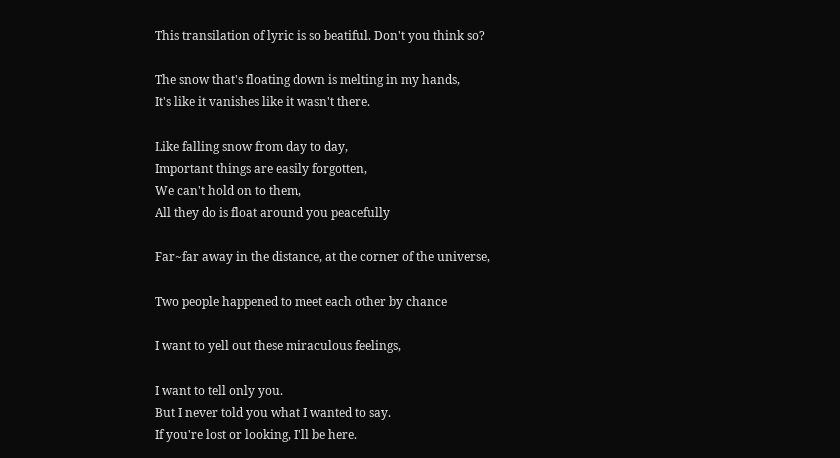This transilation of lyric is so beatiful. Don't you think so?

The snow that's floating down is melting in my hands,
It's like it vanishes like it wasn't there.

Like falling snow from day to day,
Important things are easily forgotten,
We can't hold on to them,
All they do is float around you peacefully

Far~far away in the distance, at the corner of the universe,

Two people happened to meet each other by chance

I want to yell out these miraculous feelings,

I want to tell only you.
But I never told you what I wanted to say.
If you're lost or looking, I'll be here.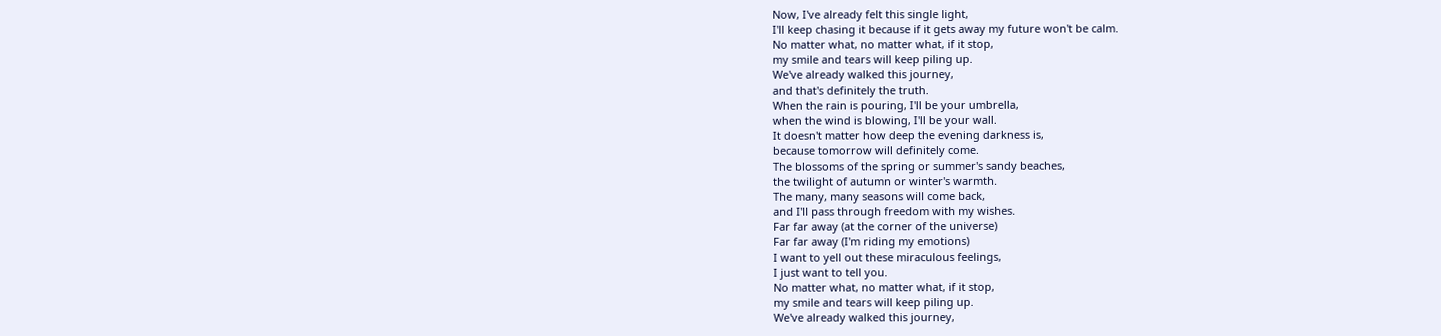Now, I've already felt this single light,
I'll keep chasing it because if it gets away my future won't be calm.
No matter what, no matter what, if it stop,
my smile and tears will keep piling up.
We've already walked this journey,
and that's definitely the truth.
When the rain is pouring, I'll be your umbrella,
when the wind is blowing, I'll be your wall.
It doesn't matter how deep the evening darkness is,
because tomorrow will definitely come.
The blossoms of the spring or summer's sandy beaches,
the twilight of autumn or winter's warmth.
The many, many seasons will come back,
and I'll pass through freedom with my wishes.
Far far away (at the corner of the universe)
Far far away (I'm riding my emotions)
I want to yell out these miraculous feelings,
I just want to tell you.
No matter what, no matter what, if it stop,
my smile and tears will keep piling up.
We've already walked this journey,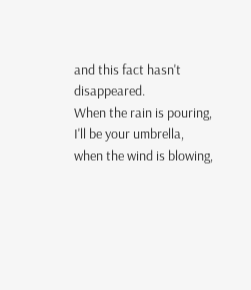and this fact hasn't disappeared.
When the rain is pouring, I'll be your umbrella,
when the wind is blowing,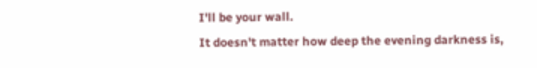I'll be your wall.
It doesn't matter how deep the evening darkness is,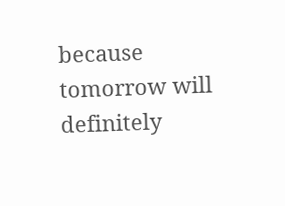because tomorrow will definitely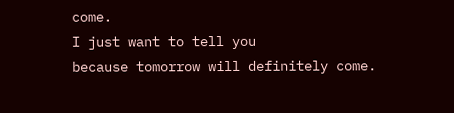come.
I just want to tell you
because tomorrow will definitely come.